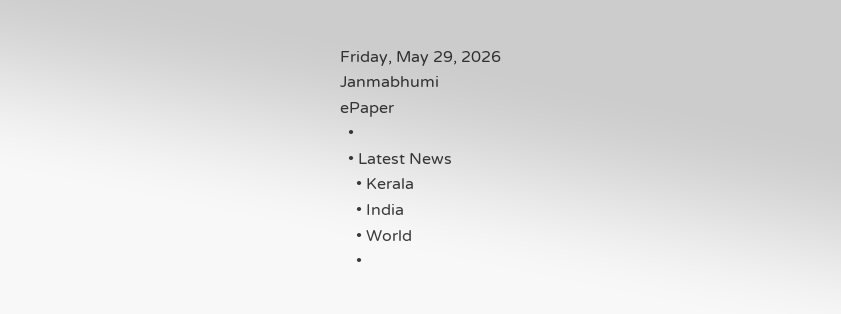Friday, May 29, 2026
Janmabhumi
ePaper
  •
  • Latest News
    • Kerala
    • India
    • World
    •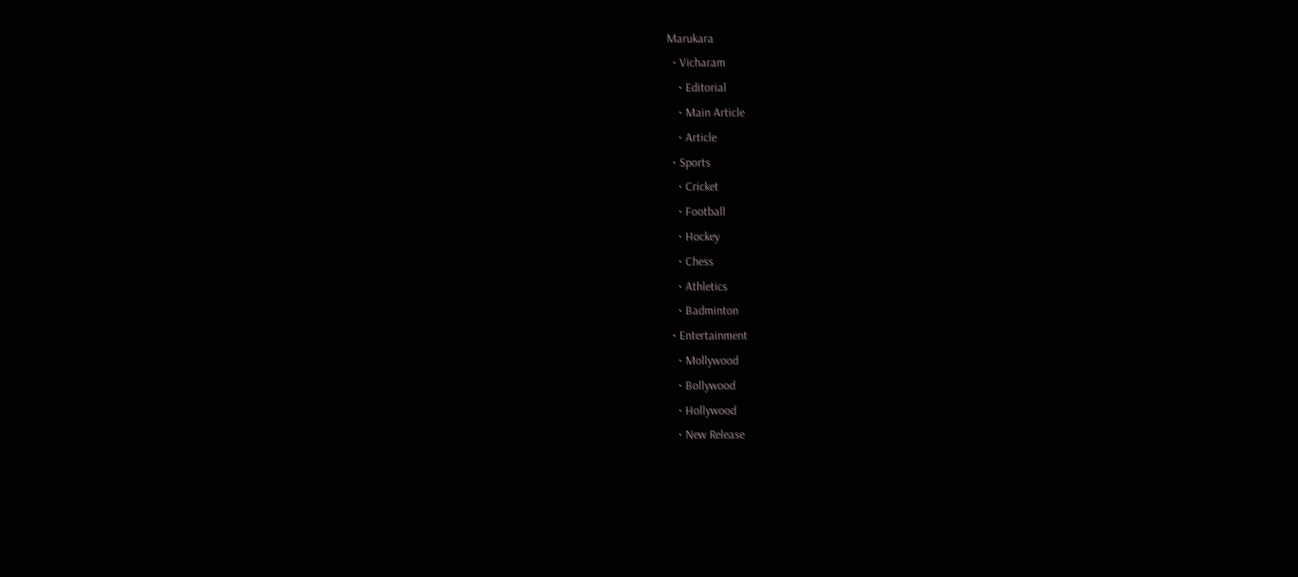Marukara
  • Vicharam
    • Editorial
    • Main Article
    • Article
  • Sports
    • Cricket
    • Football
    • Hockey
    • Chess
    • Athletics
    • Badminton
  • Entertainment
    • Mollywood
    • Bollywood
    • Hollywood
    • New Release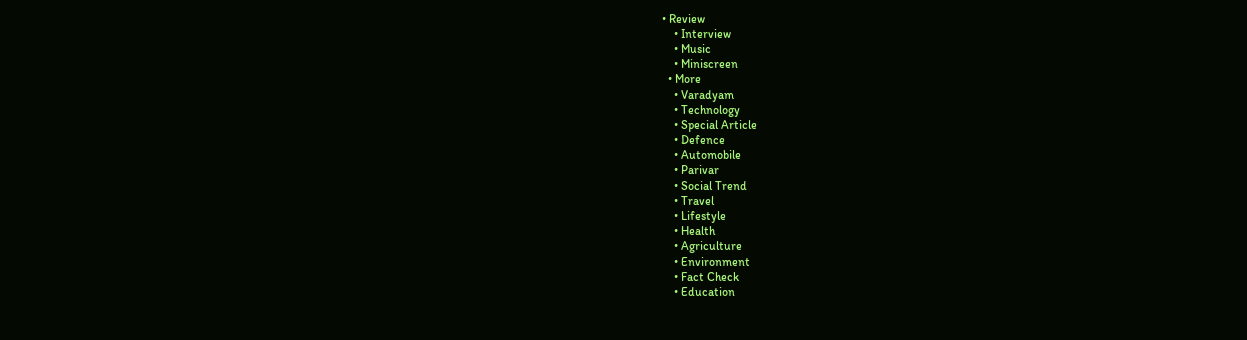• Review
    • Interview
    • Music
    • Miniscreen
  • More
    • Varadyam
    • Technology
    • Special Article
    • Defence
    • Automobile
    • Parivar
    • Social Trend
    • Travel
    • Lifestyle
    • Health
    • Agriculture
    • Environment
    • Fact Check
    • Education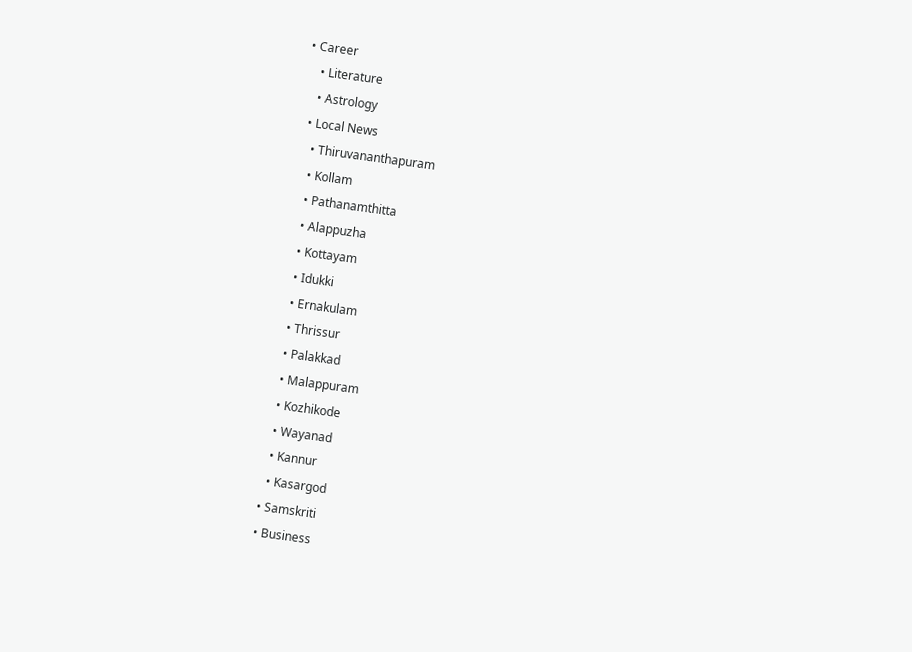• Career
    • Literature
    • Astrology
  • Local News
    • Thiruvananthapuram
    • Kollam
    • Pathanamthitta
    • Alappuzha
    • Kottayam
    • Idukki
    • Ernakulam
    • Thrissur
    • Palakkad
    • Malappuram
    • Kozhikode
    • Wayanad
    • Kannur
    • Kasargod
  • Samskriti
  • Business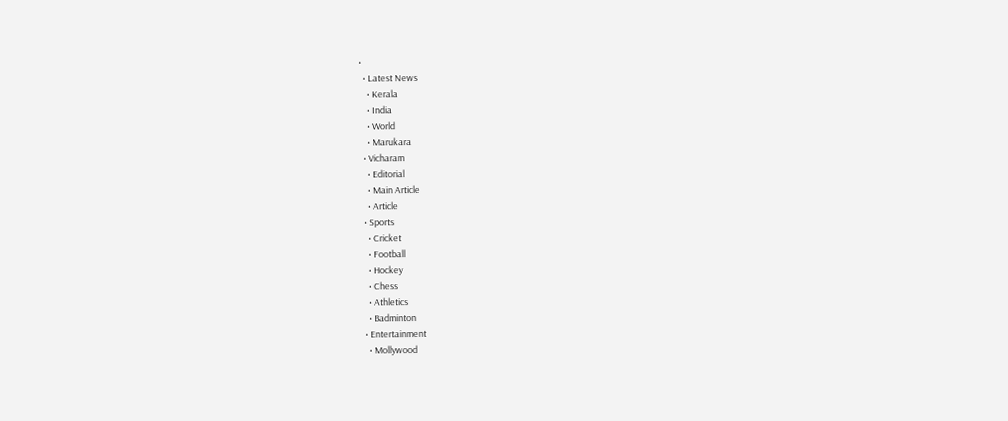•
  • Latest News
    • Kerala
    • India
    • World
    • Marukara
  • Vicharam
    • Editorial
    • Main Article
    • Article
  • Sports
    • Cricket
    • Football
    • Hockey
    • Chess
    • Athletics
    • Badminton
  • Entertainment
    • Mollywood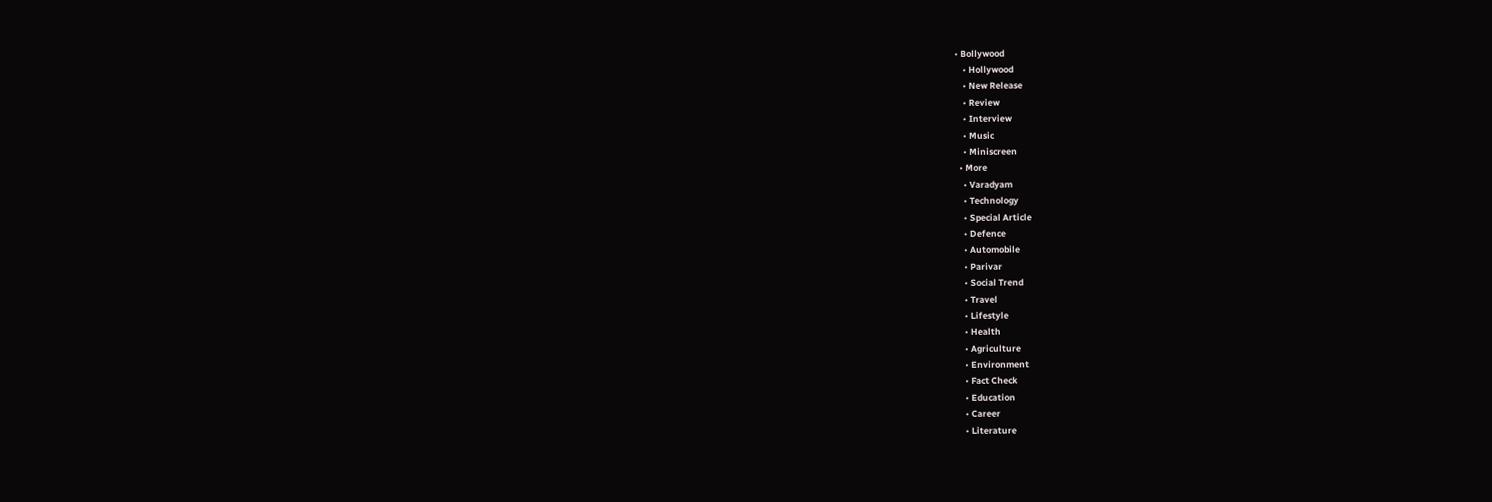• Bollywood
    • Hollywood
    • New Release
    • Review
    • Interview
    • Music
    • Miniscreen
  • More
    • Varadyam
    • Technology
    • Special Article
    • Defence
    • Automobile
    • Parivar
    • Social Trend
    • Travel
    • Lifestyle
    • Health
    • Agriculture
    • Environment
    • Fact Check
    • Education
    • Career
    • Literature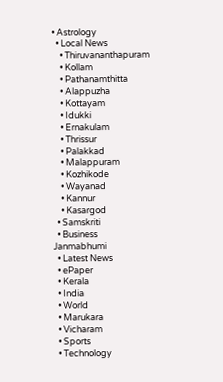• Astrology
  • Local News
    • Thiruvananthapuram
    • Kollam
    • Pathanamthitta
    • Alappuzha
    • Kottayam
    • Idukki
    • Ernakulam
    • Thrissur
    • Palakkad
    • Malappuram
    • Kozhikode
    • Wayanad
    • Kannur
    • Kasargod
  • Samskriti
  • Business
Janmabhumi
  • Latest News
  • ePaper
  • Kerala
  • India
  • World
  • Marukara
  • Vicharam
  • Sports
  • Technology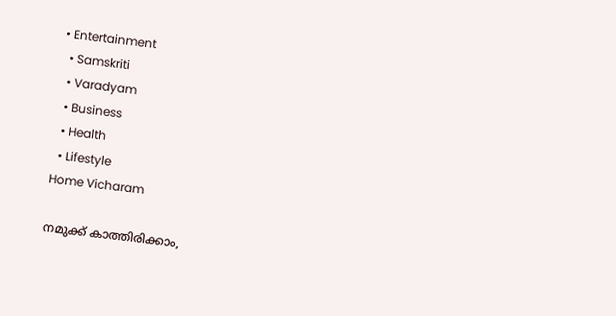• Entertainment
  • Samskriti
  • Varadyam
  • Business
  • Health
  • Lifestyle
Home Vicharam

നമുക്ക് കാത്തിരിക്കാം,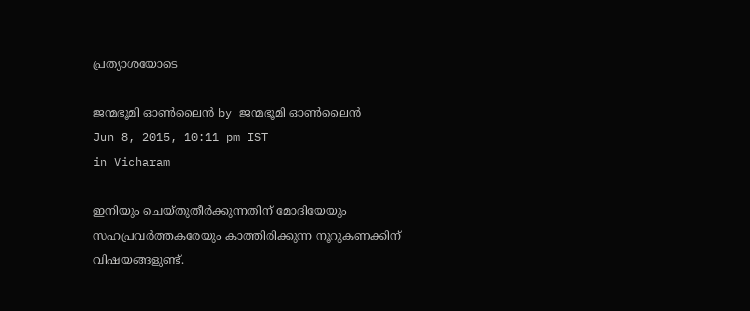പ്രത്യാശയോടെ

ജന്മഭൂമി ഓണ്‍ലൈന്‍ by ജന്മഭൂമി ഓണ്‍ലൈന്‍
Jun 8, 2015, 10:11 pm IST
in Vicharam

ഇനിയും ചെയ്തുതീര്‍ക്കുന്നതിന് മോദിയേയും സഹപ്രവര്‍ത്തകരേയും കാത്തിരിക്കുന്ന നൂറുകണക്കിന് വിഷയങ്ങളുണ്ട്.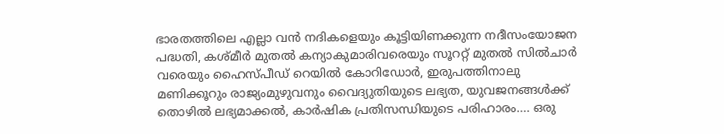ഭാരതത്തിലെ എല്ലാ വന്‍ നദികളെയും കൂട്ടിയിണക്കുന്ന നദീസംയോജന പദ്ധതി, കശ്മീര്‍ മുതല്‍ കന്യാകുമാരിവരെയും സൂററ്റ് മുതല്‍ സില്‍ചാര്‍ വരെയും ഹൈസ്പീഡ് റെയില്‍ കോറിഡോര്‍, ഇരുപത്തിനാലു മണിക്കൂറും രാജ്യംമുഴുവനും വൈദ്യുതിയുടെ ലഭ്യത, യുവജനങ്ങള്‍ക്ക് തൊഴില്‍ ലഭ്യമാക്കല്‍, കാര്‍ഷിക പ്രതിസന്ധിയുടെ പരിഹാരം…. ഒരു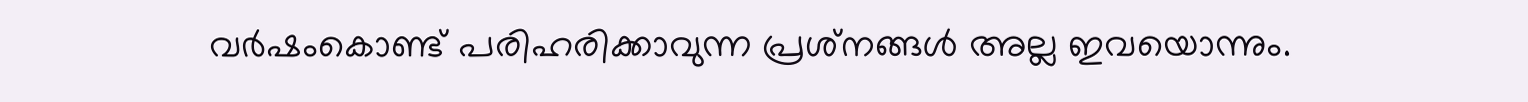വര്‍ഷംകൊണ്ട് പരിഹരിക്കാവുന്ന പ്രശ്‌നങ്ങള്‍ അല്ല ഇവയൊന്നും.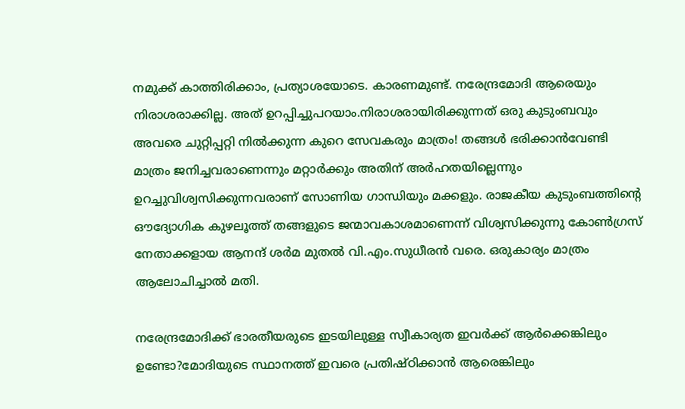നമുക്ക് കാത്തിരിക്കാം, പ്രത്യാശയോടെ. കാരണമുണ്ട്. നരേന്ദ്രമോദി ആരെയും നിരാശരാക്കില്ല. അത് ഉറപ്പിച്ചുപറയാം.നിരാശരായിരിക്കുന്നത് ഒരു കുടുംബവും അവരെ ചുറ്റിപ്പറ്റി നില്‍ക്കുന്ന കുറെ സേവകരും മാത്രം! തങ്ങള്‍ ഭരിക്കാന്‍വേണ്ടി മാത്രം ജനിച്ചവരാണെന്നും മറ്റാര്‍ക്കും അതിന് അര്‍ഹതയില്ലെന്നും ഉറച്ചുവിശ്വസിക്കുന്നവരാണ് സോണിയ ഗാന്ധിയും മക്കളും. രാജകീയ കുടുംബത്തിന്റെ ഔദ്യോഗിക കുഴലൂത്ത് തങ്ങളുടെ ജന്മാവകാശമാണെന്ന് വിശ്വസിക്കുന്നു കോണ്‍ഗ്രസ് നേതാക്കളായ ആനന്ദ് ശര്‍മ മുതല്‍ വി.എം.സുധീരന്‍ വരെ. ഒരുകാര്യം മാത്രം ആലോചിച്ചാല്‍ മതി.

നരേന്ദ്രമോദിക്ക് ഭാരതീയരുടെ ഇടയിലുള്ള സ്വീകാര്യത ഇവര്‍ക്ക് ആര്‍ക്കെങ്കിലും ഉണ്ടോ?മോദിയുടെ സ്ഥാനത്ത് ഇവരെ പ്രതിഷ്ഠിക്കാന്‍ ആരെങ്കിലും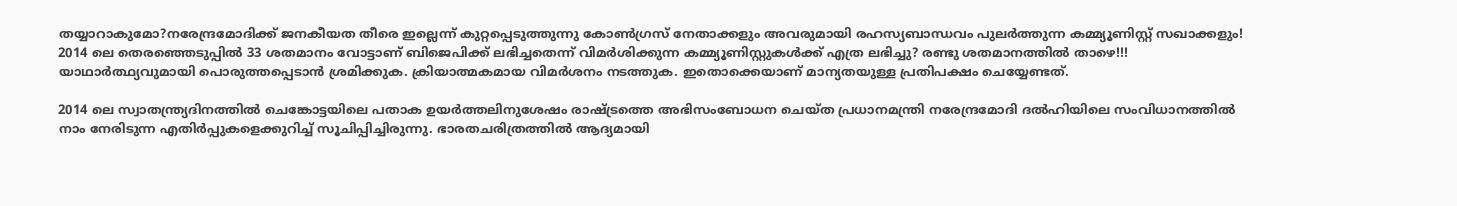തയ്യാറാകുമോ?നരേന്ദ്രമോദിക്ക് ജനകീയത തീരെ ഇല്ലെന്ന് കുറ്റപ്പെടുത്തുന്നു കോണ്‍ഗ്രസ് നേതാക്കളും അവരുമായി രഹസ്യബാന്ധവം പുലര്‍ത്തുന്ന കമ്മ്യൂണിസ്റ്റ് സഖാക്കളും! 2014 ലെ തെരഞ്ഞെടുപ്പില്‍ 33 ശതമാനം വോട്ടാണ് ബിജെപിക്ക് ലഭിച്ചതെന്ന് വിമര്‍ശിക്കുന്ന കമ്മ്യൂണിസ്റ്റുകള്‍ക്ക് എത്ര ലഭിച്ചു? രണ്ടു ശതമാനത്തില്‍ താഴെ!!! യാഥാര്‍ത്ഥ്യവുമായി പൊരുത്തപ്പെടാന്‍ ശ്രമിക്കുക. ക്രിയാത്മകമായ വിമര്‍ശനം നടത്തുക. ഇതൊക്കെയാണ് മാന്യതയുള്ള പ്രതിപക്ഷം ചെയ്യേണ്ടത്.

2014 ലെ സ്വാതന്ത്ര്യദിനത്തില്‍ ചെങ്കോട്ടയിലെ പതാക ഉയര്‍ത്തലിനുശേഷം രാഷ്‌ട്രത്തെ അഭിസംബോധന ചെയ്ത പ്രധാനമന്ത്രി നരേന്ദ്രമോദി ദല്‍ഹിയിലെ സംവിധാനത്തില്‍ നാം നേരിടുന്ന എതിര്‍പ്പുകളെക്കുറിച്ച് സൂചിപ്പിച്ചിരുന്നു. ഭാരതചരിത്രത്തില്‍ ആദ്യമായി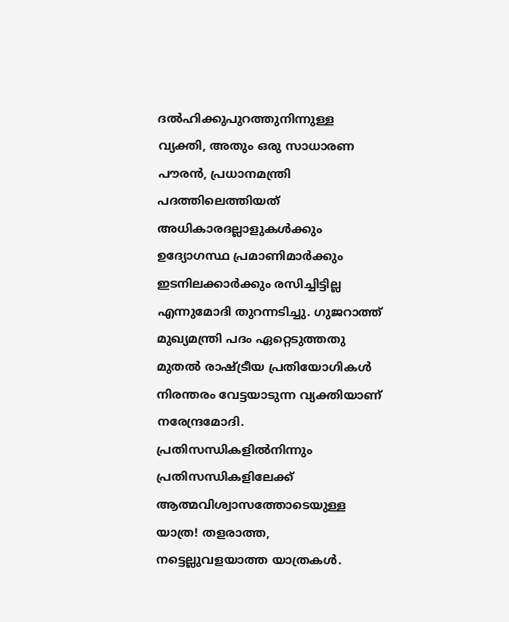ദല്‍ഹിക്കുപുറത്തുനിന്നുള്ള വ്യക്തി, അതും ഒരു സാധാരണ പൗരന്‍, പ്രധാനമന്ത്രി പദത്തിലെത്തിയത് അധികാരദല്ലാളുകള്‍ക്കും ഉദ്യോഗസ്ഥ പ്രമാണിമാര്‍ക്കും ഇടനിലക്കാര്‍ക്കും രസിച്ചിട്ടില്ല എന്നുമോദി തുറന്നടിച്ചു. ഗുജറാത്ത് മുഖ്യമന്ത്രി പദം ഏറ്റെടുത്തതു മുതല്‍ രാഷ്‌ട്രീയ പ്രതിയോഗികള്‍ നിരന്തരം വേട്ടയാടുന്ന വ്യക്തിയാണ് നരേന്ദ്രമോദി. പ്രതിസന്ധികളില്‍നിന്നും പ്രതിസന്ധികളിലേക്ക് ആത്മവിശ്വാസത്തോടെയുള്ള യാത്ര! തളരാത്ത, നട്ടെല്ലുവളയാത്ത യാത്രകള്‍.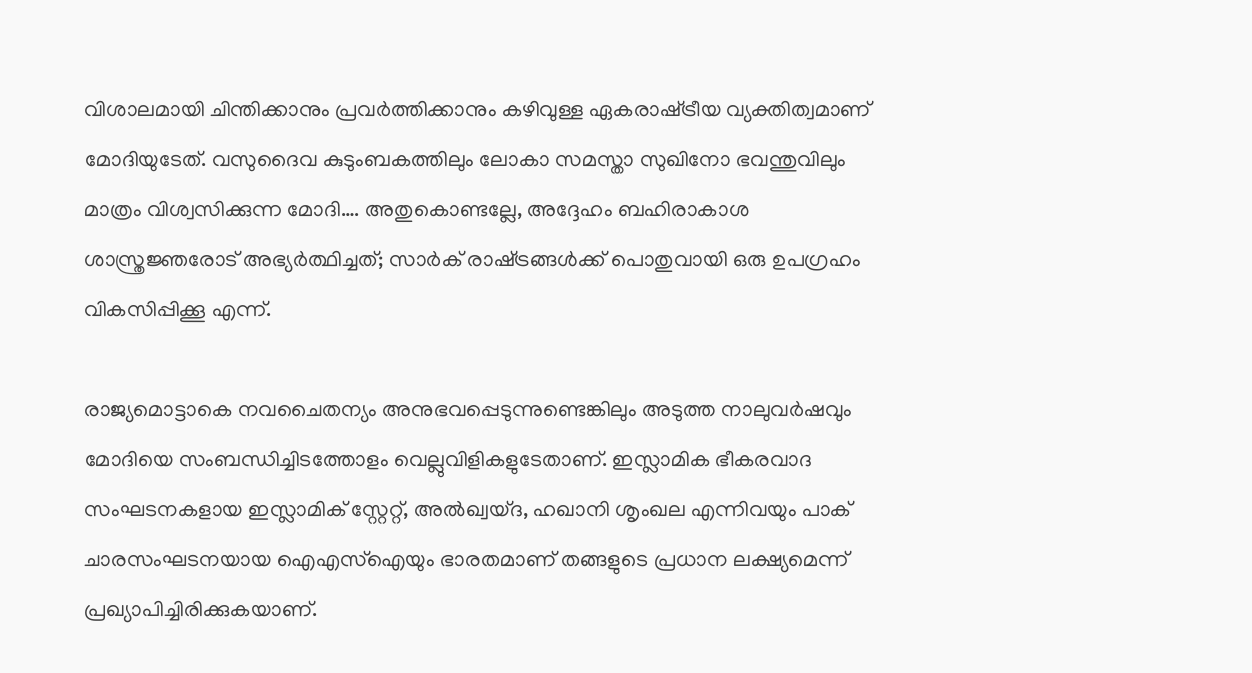വിശാലമായി ചിന്തിക്കാനും പ്രവര്‍ത്തിക്കാനും കഴിവുള്ള ഏകരാഷ്‌ട്രീയ വ്യക്തിത്വമാണ് മോദിയുടേത്. വസുദൈവ കുടുംബകത്തിലും ലോകാ സമസ്താ സുഖിനോ ഭവന്തുവിലും മാത്രം വിശ്വസിക്കുന്ന മോദി…. അതുകൊണ്ടല്ലേ, അദ്ദേഹം ബഹിരാകാശ ശാസ്ത്രജ്ഞരോട് അഭ്യര്‍ത്ഥിച്ചത്; സാര്‍ക് രാഷ്‌ട്രങ്ങള്‍ക്ക് പൊതുവായി ഒരു ഉപഗ്രഹം വികസിപ്പിക്കൂ എന്ന്.

രാജ്യമൊട്ടാകെ നവചൈതന്യം അനുഭവപ്പെടുന്നുണ്ടെങ്കിലും അടുത്ത നാലുവര്‍ഷവും മോദിയെ സംബന്ധിച്ചിടത്തോളം വെല്ലുവിളികളുടേതാണ്. ഇസ്ലാമിക ഭീകരവാദ സംഘടനകളായ ഇസ്ലാമിക് സ്റ്റേറ്റ്, അല്‍ഖ്വയ്ദ, ഹഖാനി ശൃംഖല എന്നിവയും പാക് ചാരസംഘടനയായ ഐഎസ്‌ഐയും ഭാരതമാണ് തങ്ങളുടെ പ്രധാന ലക്ഷ്യമെന്ന് പ്രഖ്യാപിച്ചിരിക്കുകയാണ്.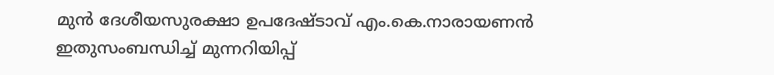മുന്‍ ദേശീയസുരക്ഷാ ഉപദേഷ്ടാവ് എം.കെ.നാരായണന്‍ ഇതുസംബന്ധിച്ച് മുന്നറിയിപ്പ്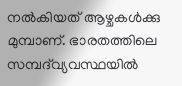നല്‍കിയത് ആഴ്ചകള്‍ക്കു മുമ്പാണ്. ഭാരതത്തിലെ സമ്പദ്‌വ്യവസ്ഥയില്‍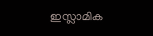ഇസ്ലാമിക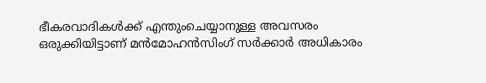ഭീകരവാദികള്‍ക്ക് എന്തുംചെയ്യാനുള്ള അവസരം ഒരുക്കിയിട്ടാണ് മന്‍മോഹന്‍സിംഗ് സര്‍ക്കാര്‍ അധികാരം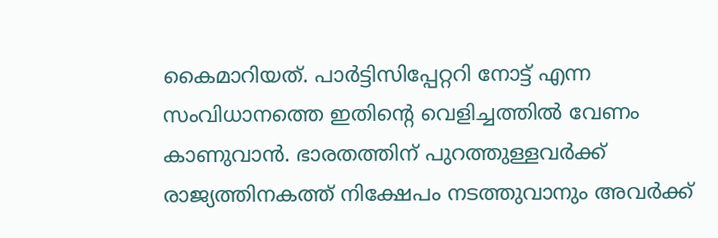കൈമാറിയത്. പാര്‍ട്ടിസിപ്പേറ്ററി നോട്ട് എന്ന സംവിധാനത്തെ ഇതിന്റെ വെളിച്ചത്തില്‍ വേണം കാണുവാന്‍. ഭാരതത്തിന് പുറത്തുള്ളവര്‍ക്ക് രാജ്യത്തിനകത്ത് നിക്ഷേപം നടത്തുവാനും അവര്‍ക്ക്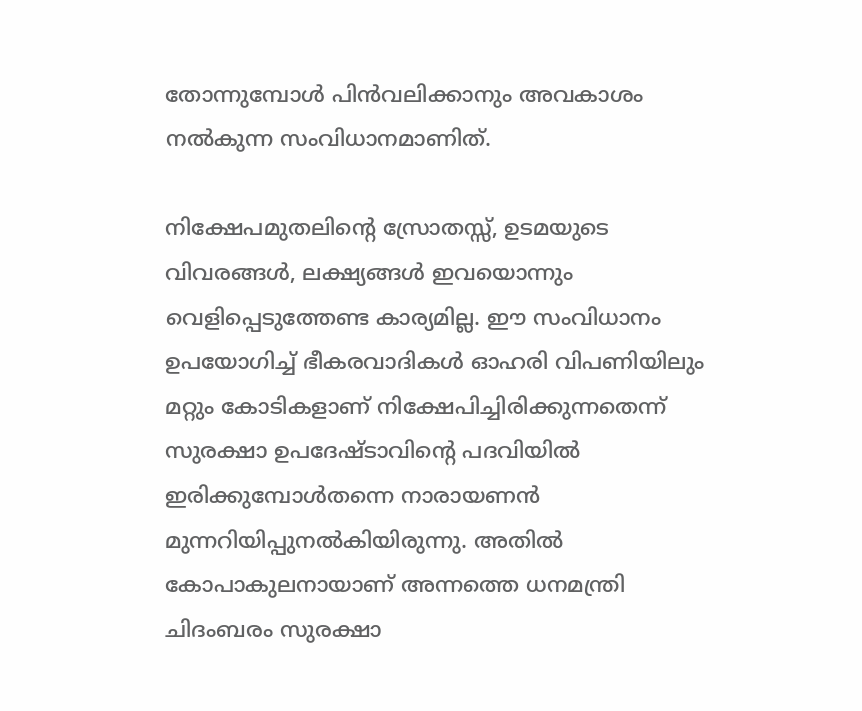തോന്നുമ്പോള്‍ പിന്‍വലിക്കാനും അവകാശം നല്‍കുന്ന സംവിധാനമാണിത്.

നിക്ഷേപമുതലിന്റെ സ്രോതസ്സ്, ഉടമയുടെ വിവരങ്ങള്‍, ലക്ഷ്യങ്ങള്‍ ഇവയൊന്നും വെളിപ്പെടുത്തേണ്ട കാര്യമില്ല. ഈ സംവിധാനം ഉപയോഗിച്ച് ഭീകരവാദികള്‍ ഓഹരി വിപണിയിലും മറ്റും കോടികളാണ് നിക്ഷേപിച്ചിരിക്കുന്നതെന്ന് സുരക്ഷാ ഉപദേഷ്ടാവിന്റെ പദവിയില്‍ ഇരിക്കുമ്പോള്‍തന്നെ നാരായണന്‍ മുന്നറിയിപ്പുനല്‍കിയിരുന്നു. അതില്‍ കോപാകുലനായാണ് അന്നത്തെ ധനമന്ത്രി ചിദംബരം സുരക്ഷാ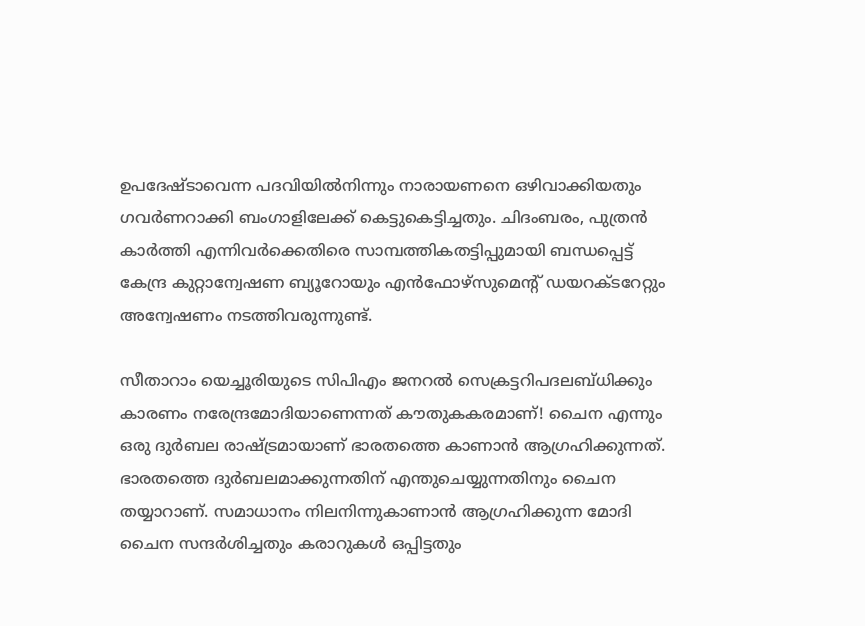ഉപദേഷ്ടാവെന്ന പദവിയില്‍നിന്നും നാരായണനെ ഒഴിവാക്കിയതും ഗവര്‍ണറാക്കി ബംഗാളിലേക്ക് കെട്ടുകെട്ടിച്ചതും. ചിദംബരം, പുത്രന്‍ കാര്‍ത്തി എന്നിവര്‍ക്കെതിരെ സാമ്പത്തികതട്ടിപ്പുമായി ബന്ധപ്പെട്ട് കേന്ദ്ര കുറ്റാന്വേഷണ ബ്യൂറോയും എന്‍ഫോഴ്‌സുമെന്റ് ഡയറക്ടറേറ്റും അന്വേഷണം നടത്തിവരുന്നുണ്ട്.

സീതാറാം യെച്ചൂരിയുടെ സിപിഎം ജനറല്‍ സെക്രട്ടറിപദലബ്ധിക്കും കാരണം നരേന്ദ്രമോദിയാണെന്നത് കൗതുകകരമാണ്! ചൈന എന്നും ഒരു ദുര്‍ബല രാഷ്‌ട്രമായാണ് ഭാരതത്തെ കാണാന്‍ ആഗ്രഹിക്കുന്നത്. ഭാരതത്തെ ദുര്‍ബലമാക്കുന്നതിന് എന്തുചെയ്യുന്നതിനും ചൈന തയ്യാറാണ്. സമാധാനം നിലനിന്നുകാണാന്‍ ആഗ്രഹിക്കുന്ന മോദി ചൈന സന്ദര്‍ശിച്ചതും കരാറുകള്‍ ഒപ്പിട്ടതും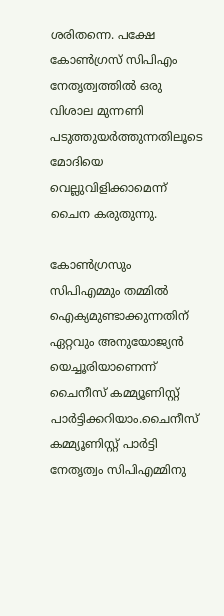ശരിതന്നെ. പക്ഷേ കോണ്‍ഗ്രസ് സിപിഎം നേതൃത്വത്തില്‍ ഒരു വിശാല മുന്നണി പടുത്തുയര്‍ത്തുന്നതിലൂടെ മോദിയെ വെല്ലുവിളിക്കാമെന്ന് ചൈന കരുതുന്നു.

കോണ്‍ഗ്രസും സിപിഎമ്മും തമ്മില്‍ ഐക്യമുണ്ടാക്കുന്നതിന് ഏറ്റവും അനുയോജ്യന്‍ യെച്ചൂരിയാണെന്ന് ചൈനീസ് കമ്മ്യൂണിസ്റ്റ് പാര്‍ട്ടിക്കറിയാം.ചൈനീസ് കമ്മ്യൂണിസ്റ്റ് പാര്‍ട്ടി നേതൃത്വം സിപിഎമ്മിനു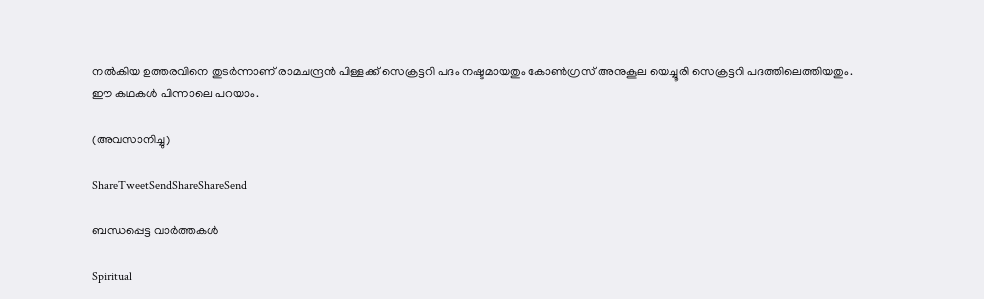നല്‍കിയ ഉത്തരവിനെ തുടര്‍ന്നാണ് രാമചന്ദ്രന്‍ പിള്ളക്ക് സെക്രട്ടറി പദം നഷ്ടമായതും കോണ്‍ഗ്രസ് അനുകൂല യെച്ചൂരി സെക്രട്ടറി പദത്തിലെത്തിയതും. ഈ കഥകള്‍ പിന്നാലെ പറയാം.

(അവസാനിച്ചു)

ShareTweetSendShareShareSend

ബന്ധപ്പെട്ട വാര്‍ത്തകള്‍

Spiritual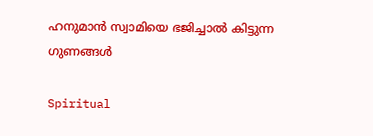ഹനുമാൻ സ്വാമിയെ ഭജിച്ചാൽ കിട്ടുന്ന ഗുണങ്ങൾ

Spiritual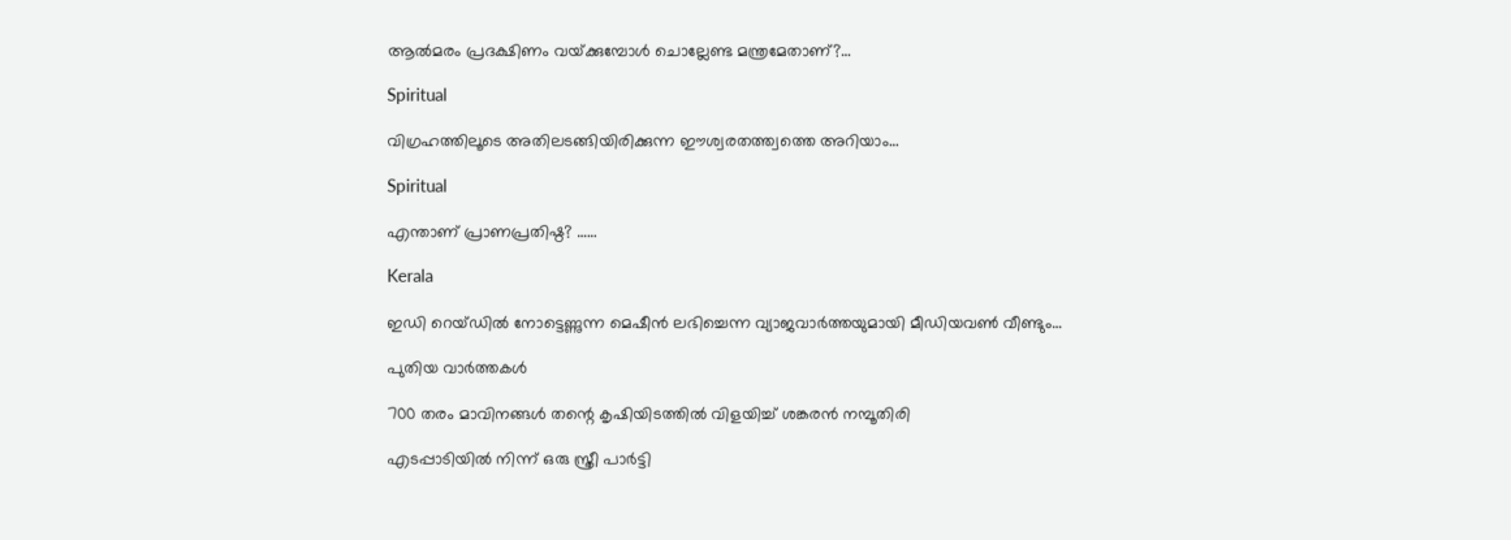ആൽമരം പ്രദക്ഷിണം വയ്‌ക്കുമ്പോൾ ചൊല്ലേണ്ട മന്ത്രമേതാണ്?…

Spiritual

വിഗ്രഹത്തിലൂടെ അതിലടങ്ങിയിരിക്കുന്ന ഈശ്വരതത്ത്വത്തെ അറിയാം…

Spiritual

എന്താണ് പ്രാണപ്രതിഷ്ഠ? ……

Kerala

ഇഡി റെയ്ഡില്‍ നോട്ടെണ്ണുന്ന മെഷീൻ ലഭിച്ചെന്ന വ്യാജവാര്‍ത്തയുമായി മീഡിയവണ്‍ വീണ്ടും…

പുതിയ വാര്‍ത്തകള്‍

700 തരം മാവിനങ്ങള്‍ തന്റെ കൃഷിയിടത്തില്‍ വിളയിച്ച് ശങ്കരന്‍ നമ്പൂതിരി

എടപ്പാടിയിൽ നിന്ന് ഒരു സ്ത്രീ പാർട്ടി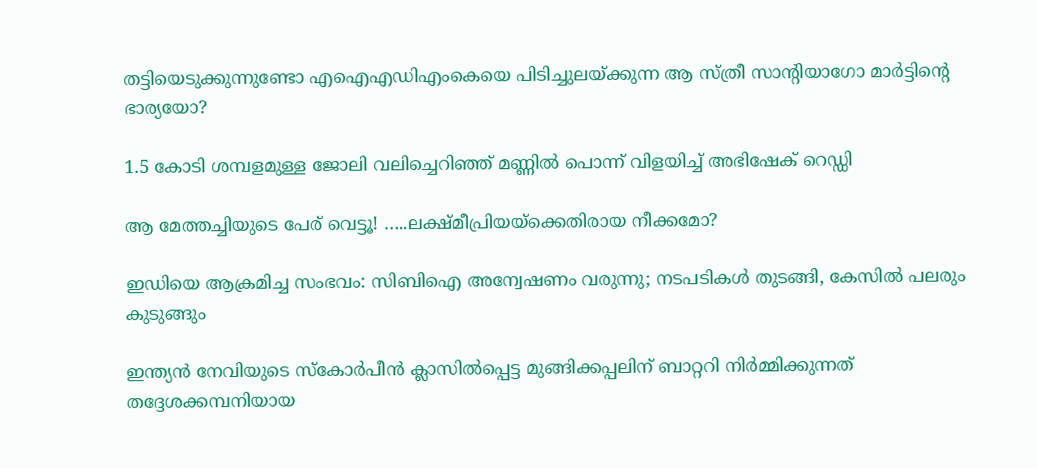തട്ടിയെടുക്കുന്നുണ്ടോ എഐഎഡിഎംകെയെ പിടിച്ചുലയ്‌ക്കുന്ന ആ സ്ത്രീ സാന്‍റിയാഗോ മാര്‍ട്ടിന്റെ ഭാര്യയോ?

1.5 കോടി ശമ്പളമുള്ള ജോലി വലിച്ചെറിഞ്ഞ് മണ്ണില്‍ പൊന്ന് വിളയിച്ച് അഭിഷേക് റെഡ്ഡി

ആ മേത്തച്ചിയുടെ പേര് വെട്ടൂ! …..ലക്ഷ്മീപ്രിയയ്‌ക്കെതിരായ നീക്കമോ?

ഇഡിയെ ആക്രമിച്ച സംഭവം: സിബിഐ അന്വേഷണം വരുന്നു; നടപടികൾ തുടങ്ങി, കേസിൽ പലരും കുടുങ്ങും

ഇന്ത്യന്‍ നേവിയുടെ സ്കോര്‍പീന്‍ ക്ലാസില്‍പ്പെട്ട മുങ്ങിക്കപ്പലിന് ബാറ്ററി നിര്‍മ്മിക്കുന്നത് തദ്ദേശക്കമ്പനിയായ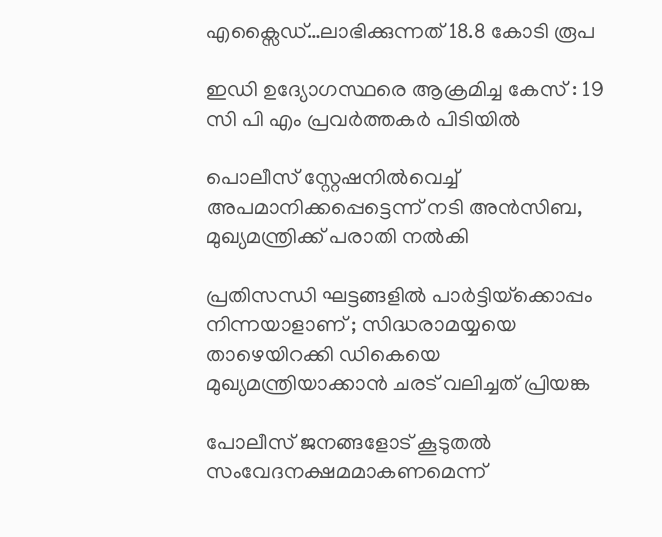എക്സൈഡ്…ലാഭിക്കുന്നത് 18.8 കോടി രൂപ

ഇഡി ഉദ്യോഗസ്ഥരെ ആക്രമിച്ച കേസ് : 19 സി പി എം പ്രവര്‍ത്തകര്‍ പിടിയില്‍

പൊലീസ് സ്റ്റേഷനില്‍വെച്ച് അപമാനിക്കപ്പെട്ടെന്ന് നടി അന്‍സിബ, മുഖ്യമന്ത്രിക്ക് പരാതി നല്‍കി

പ്രതിസന്ധി ഘട്ടങ്ങളിൽ പാർട്ടിയ്‌ക്കൊപ്പം നിന്നയാളാണ് ; സിദ്ധരാമയ്യയെ താഴെയിറക്കി ഡികെയെ മുഖ്യമന്ത്രിയാക്കാൻ ചരട് വലിച്ചത് പ്രിയങ്ക

പോലീസ് ജനങ്ങളോട് കൂടുതൽ സംവേദനക്ഷമമാകണമെന്ന്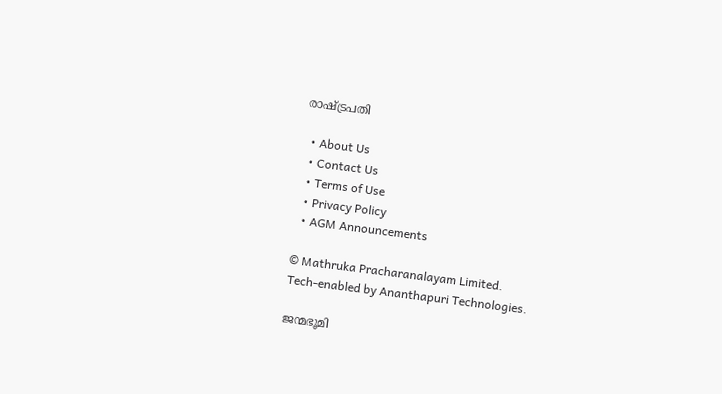രാഷ്‌ട്രപതി

  • About Us
  • Contact Us
  • Terms of Use
  • Privacy Policy
  • AGM Announcements

© Mathruka Pracharanalayam Limited.
Tech-enabled by Ananthapuri Technologies.

ജന്മഭൂമി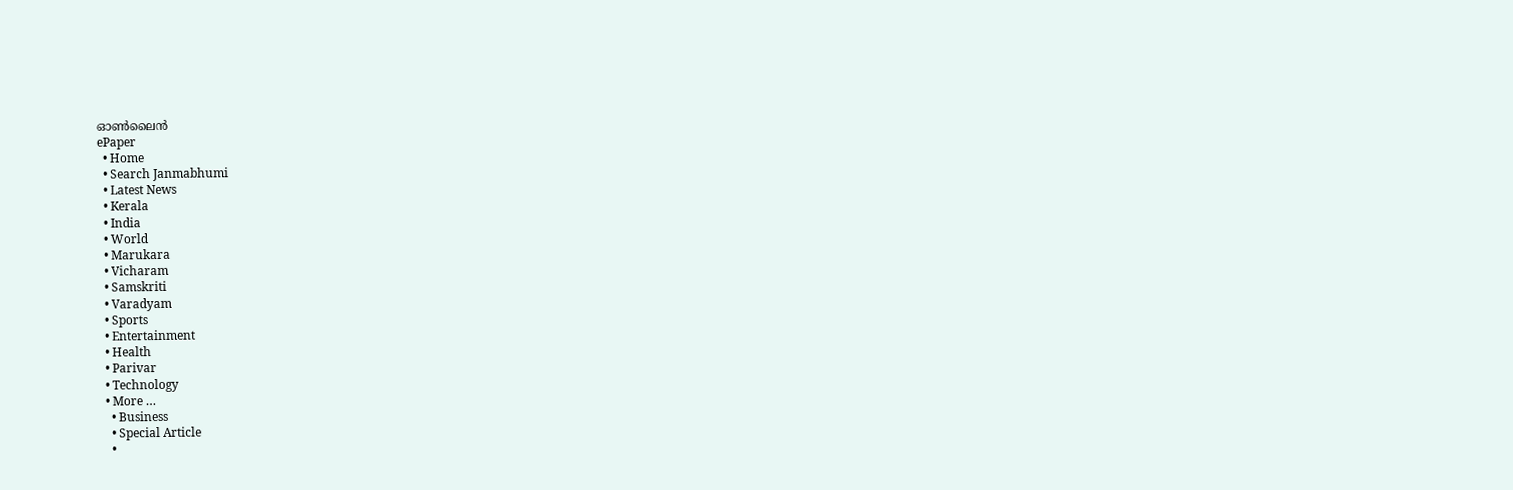ഓണ്‍ലൈന്‍
ePaper
  • Home
  • Search Janmabhumi
  • Latest News
  • Kerala
  • India
  • World
  • Marukara
  • Vicharam
  • Samskriti
  • Varadyam
  • Sports
  • Entertainment
  • Health
  • Parivar
  • Technology
  • More …
    • Business
    • Special Article
    •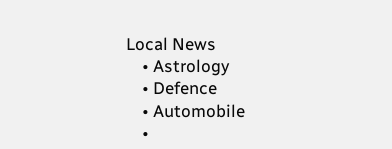Local News
    • Astrology
    • Defence
    • Automobile
    •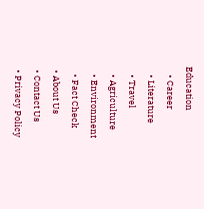Education
    • Career
    • Literature
    • Travel
    • Agriculture
    • Environment
    • Fact Check
  • About Us
  • Contact Us
  • Privacy Policy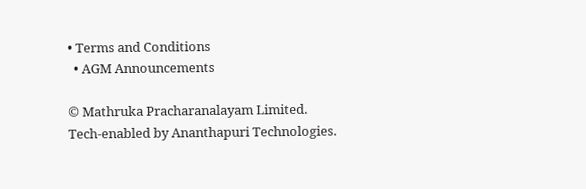• Terms and Conditions
  • AGM Announcements

© Mathruka Pracharanalayam Limited.
Tech-enabled by Ananthapuri Technologies.